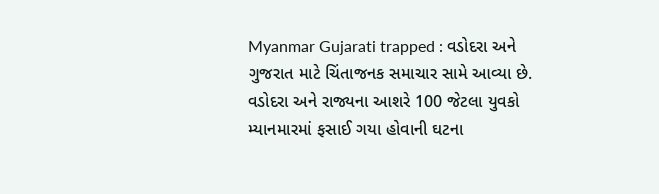Myanmar Gujarati trapped : વડોદરા અને ગુજરાત માટે ચિંતાજનક સમાચાર સામે આવ્યા છે. વડોદરા અને રાજ્યના આશરે 100 જેટલા યુવકો મ્યાનમારમાં ફસાઈ ગયા હોવાની ઘટના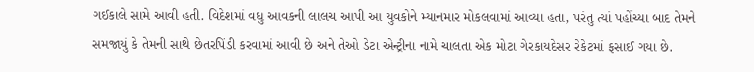ગઈકાલે સામે આવી હતી. વિદેશમાં વધુ આવકની લાલચ આપી આ યુવકોને મ્યાનમાર મોકલવામાં આવ્યા હતા, પરંતુ ત્યાં પહોંચ્યા બાદ તેમને સમજાયું કે તેમની સાથે છેતરપિંડી કરવામાં આવી છે અને તેઓ ડેટા એન્ટ્રીના નામે ચાલતા એક મોટા ગેરકાયદેસર રેકેટમાં ફસાઈ ગયા છે.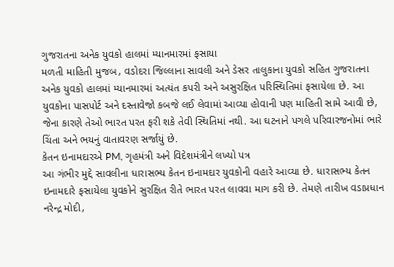ગુજરાતના અનેક યુવકો હાલમાં મ્યાનમારમાં ફસાયા
મળતી માહિતી મુજબ, વડોદરા જિલ્લાના સાવલી અને ડેસર તાલુકાના યુવકો સહિત ગુજરાતના અનેક યુવકો હાલમાં મ્યાનમારમાં અત્યંત કપરી અને અસુરક્ષિત પરિસ્થિતિમાં ફસાયેલા છે. આ યુવકોના પાસપોર્ટ અને દસ્તાવેજો કબજે લઈ લેવામાં આવ્યા હોવાની પણ માહિતી સામે આવી છે, જેના કારણે તેઓ ભારત પરત ફરી શકે તેવી સ્થિતિમાં નથી. આ ઘટનાને પગલે પરિવારજનોમાં ભારે ચિંતા અને ભયનું વાતાવરણ સર્જાયું છે.
કેતન ઇનામદારએ PM, ગૃહમંત્રી અને વિદેશમંત્રીને લખ્યો પત્ર
આ ગંભીર મુદ્દે સાવલીના ધારાસભ્ય કેતન ઇનામદાર યુવકોની વહારે આવ્યા છે. ધારાસભ્ય કેતન ઇનામદારે ફસાયેલા યુવકોને સુરક્ષિત રીતે ભારત પરત લાવવા માગ કરી છે. તેમણે તારીખ વડાપ્રધાન નરેન્દ્ર મોદી,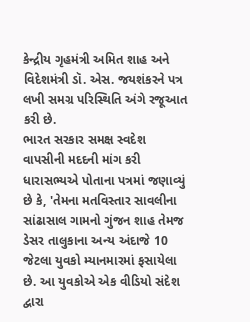કેન્દ્રીય ગૃહમંત્રી અમિત શાહ અને વિદેશમંત્રી ડૉ. એસ. જયશંકરને પત્ર લખી સમગ્ર પરિસ્થિતિ અંગે રજૂઆત કરી છે.
ભારત સરકાર સમક્ષ સ્વદેશ વાપસીની મદદની માંગ કરી
ધારાસભ્યએ પોતાના પત્રમાં જણાવ્યું છે કે, 'તેમના મતવિસ્તાર સાવલીના સાંઢાસાલ ગામનો ગુંજન શાહ તેમજ ડેસર તાલુકાના અન્ય અંદાજે 10 જેટલા યુવકો મ્યાનમારમાં ફસાયેલા છે. આ યુવકોએ એક વીડિયો સંદેશ દ્વારા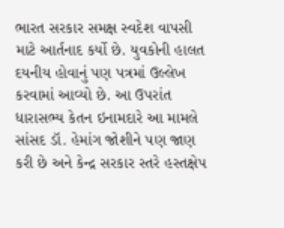ભારત સરકાર સમક્ષ સ્વદેશ વાપસી માટે આર્તનાદ કર્યો છે. યુવકોની હાલત દયનીય હોવાનું પણ પત્રમાં ઉલ્લેખ કરવામાં આવ્યો છે. આ ઉપરાંત ધારાસભ્ય કેતન ઇનામદારે આ મામલે સાંસદ ડૉ. હેમાંગ જોશીને પણ જાણ કરી છે અને કેન્દ્ર સરકાર સ્તરે હસ્તક્ષેપ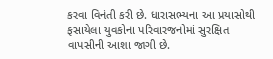કરવા વિનંતી કરી છે. ધારાસભ્યના આ પ્રયાસોથી ફસાયેલા યુવકોના પરિવારજનોમાં સુરક્ષિત વાપસીની આશા જાગી છે.